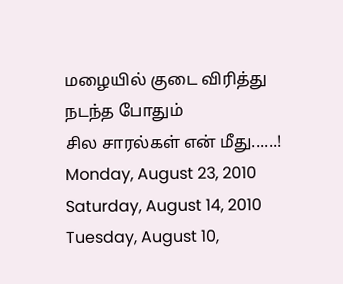மழையில் குடை விரித்து
நடந்த போதும்
சில சாரல்கள் என் மீது......!
Monday, August 23, 2010
Saturday, August 14, 2010
Tuesday, August 10,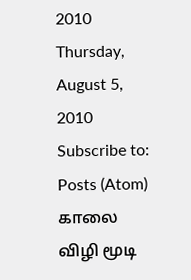2010
Thursday, August 5, 2010
Subscribe to:
Posts (Atom)
காலை
விழி மூடி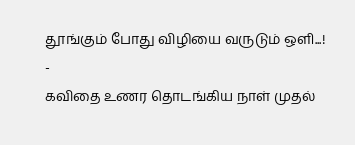தூங்கும் போது விழியை வருடும் ஒளி...!
-
கவிதை உணர தொடங்கிய நாள் முதல்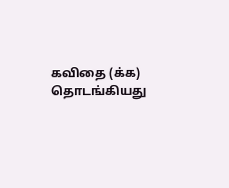கவிதை (க்க) தொடங்கியது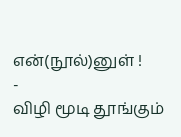என்(நூல்)னுள் !
-
விழி மூடி தூங்கும்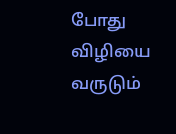போது விழியை வருடும்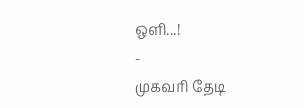ஒளி...!
-
முகவரி தேடி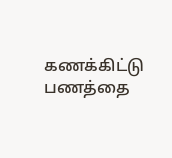கணக்கிட்டு பணத்தை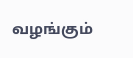வழங்கும்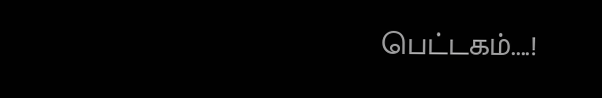பெட்டகம்....!